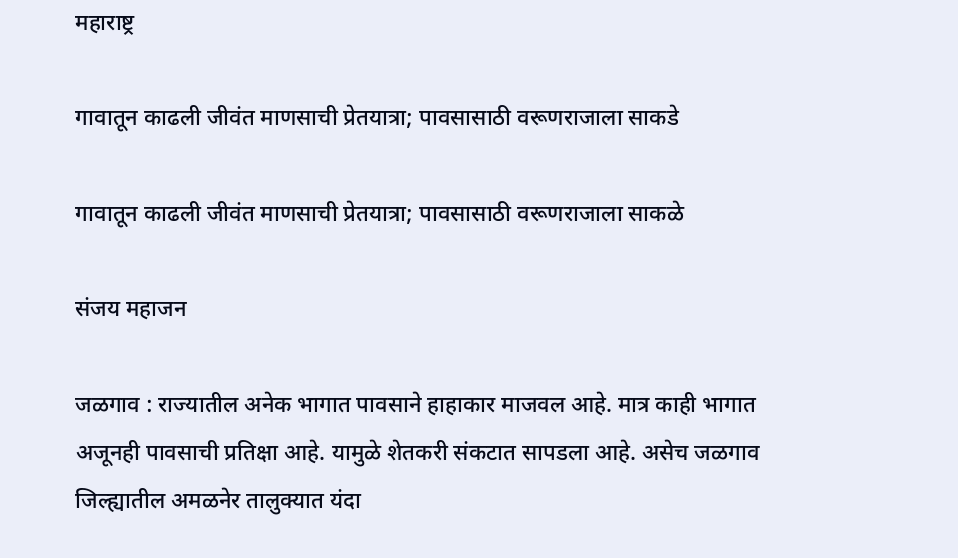महाराष्ट्र

गावातून काढली जीवंत माणसाची प्रेतयात्रा; पावसासाठी वरूणराजाला साकडे

गावातून काढली जीवंत माणसाची प्रेतयात्रा; पावसासाठी वरूणराजाला साकळे

संजय महाजन

जळगाव : राज्‍यातील अनेक भागात पावसाने हाहाकार माजवल आहे. मात्र काही भागात अजूनही पावसाची प्रतिक्षा आहे. यामुळे शेतकरी संकटात सापडला आहे. असेच जळगाव जिल्‍ह्यातील अमळनेर तालुक्‍यात यंदा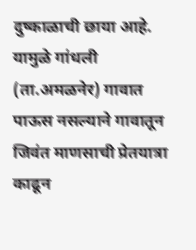दुष्‍काळाची छाया आहे. यामुळे गांधली (ता.अमळनेर) गावात पाऊस नसल्‍याने गावातून जिवंत माणसाची प्रेतयात्रा काढून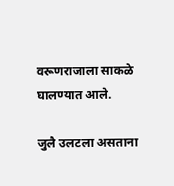वरूणराजाला साकळे घालण्यात आले.

जुलै उलटला असताना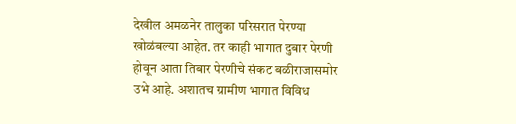देखील अमळनेर तालुका परिसरात पेरण्या खोळंबल्या आहेत. तर काही भागात दुबार पेरणी होवून आता तिबार पेरणीचे संकट बळीराजासमोर उभे आहे. अशातच ग्रामीण भागात विविध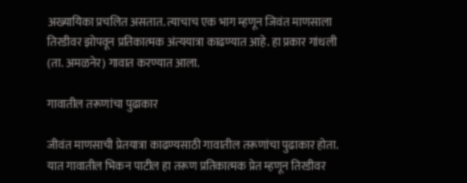अख्यायिका प्रचलित असतात. त्याचाच एक भाग म्हणून जिवंत माणसाला तिरडीवर झोपवून प्रतिकात्मक अंत्‍ययात्रा काढण्यात आहे. हा प्रकार गांधली (ता. अमळनेर) गावात करण्यात आला.

गावातील तरूणांचा पुढाकार

जीवंत माणसाची प्रेतयात्रा काढण्यसाठी गावातील तरूणांचा पुढाकार होता. यात गावातील भिकन पाटील हा तरूण प्रतिकात्मक प्रेत म्हणून तिरडीवर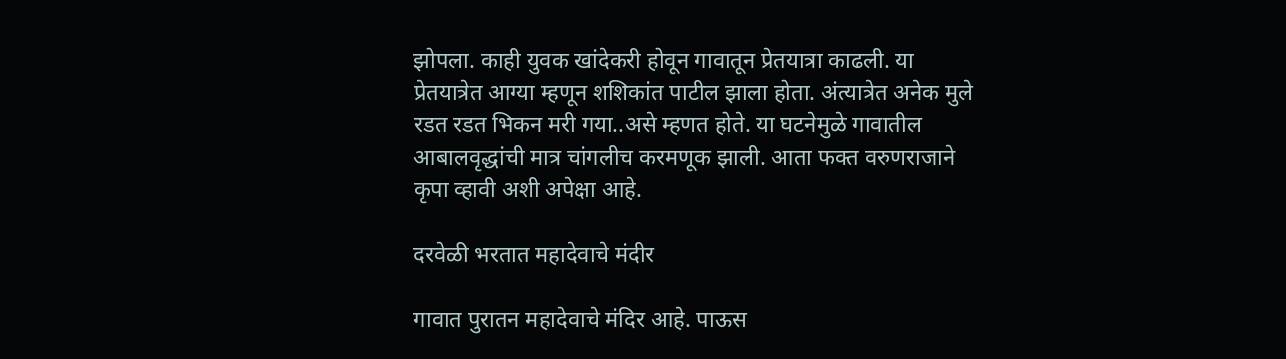झोपला. काही युवक खांदेकरी होवून गावातून प्रेतयात्रा काढली. या प्रेतयात्रेत आग्या म्‍हणून शशिकांत पाटील झाला होता. अंत्यात्रेत अनेक मुले रडत रडत भिकन मरी गया..असे म्‍हणत होते. या घटनेमुळे गावातील आबालवृद्धांची मात्र चांगलीच करमणूक झाली. आता फक्त वरुणराजाने कृपा व्‍हावी अशी अपेक्षा आहे.

दरवेळी भरतात महादेवाचे मंदीर

गावात पुरातन महादेवाचे मंदिर आहे. पाऊस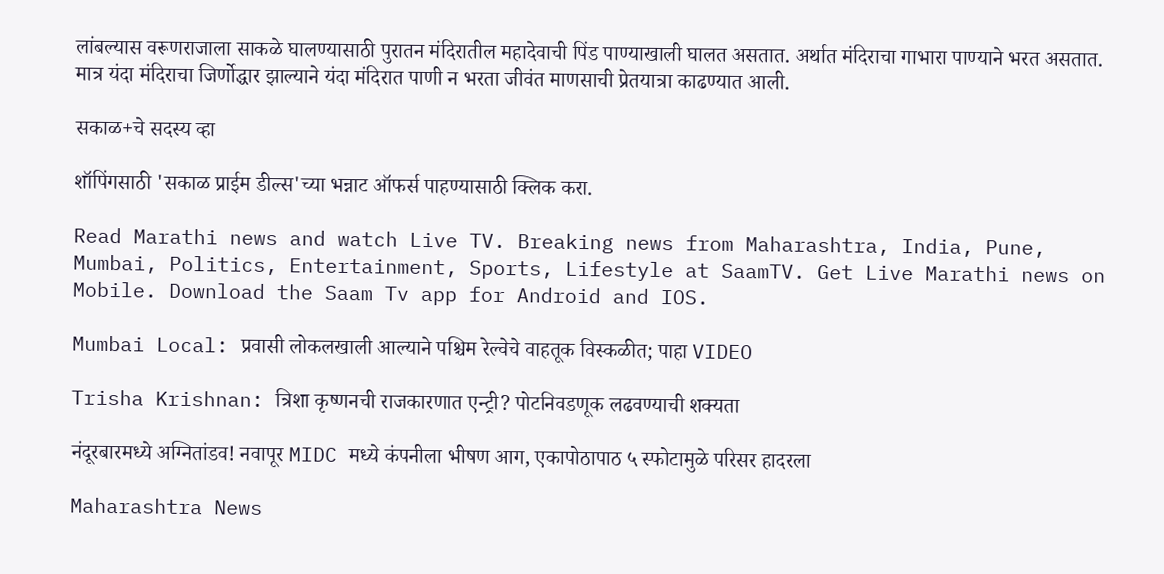लांबल्‍यास वरूणराजाला साकळे घालण्यासाठी पुरातन मंदिरातील महादेवाची पिंड पाण्याखाली घालत असतात. अर्थात मंदिराचा गाभारा पाण्याने भरत असतात. मात्र यंदा मंदिराचा जिर्णोद्धार झाल्‍याने यंदा मंदिरात पाणी न भरता जीवंत माणसाची प्रेतयात्रा काढण्यात आली.

सकाळ+चे सदस्य व्हा

शॉपिंगसाठी 'सकाळ प्राईम डील्स'च्या भन्नाट ऑफर्स पाहण्यासाठी क्लिक करा.

Read Marathi news and watch Live TV. Breaking news from Maharashtra, India, Pune, Mumbai, Politics, Entertainment, Sports, Lifestyle at SaamTV. Get Live Marathi news on Mobile. Download the Saam Tv app for Android and IOS.

Mumbai Local: प्रवासी लोकलखाली आल्याने पश्चिम रेल्वेचे वाहतूक विस्कळीत; पाहा VIDEO

Trisha Krishnan: त्रिशा कृष्णनची राजकारणात एन्ट्री? पोटनिवडणूक लढवण्याची शक्यता

नंदूरबारमध्ये अग्नितांडव! नवापूर MIDC मध्ये कंपनीला भीषण आग, एकापोठापाठ ५ स्फोटामुळे परिसर हादरला

Maharashtra News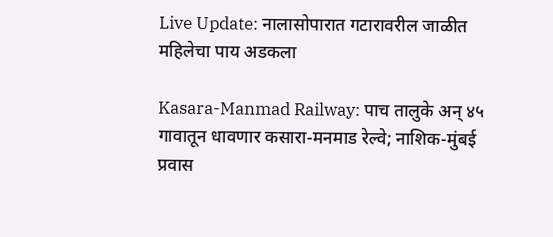Live Update: नालासोपारात गटारावरील जाळीत महिलेचा पाय अडकला

Kasara-Manmad Railway: पाच तालुके अन् ४५ गावातून धावणार कसारा-मनमाड रेल्वे; नाशिक-मुंबई प्रवास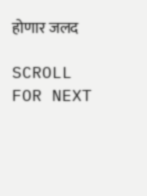होणार जलद

SCROLL FOR NEXT